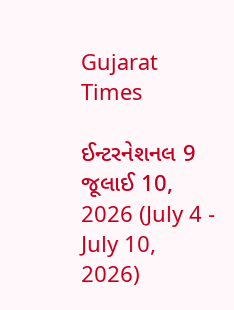Gujarat Times

ઈન્ટરનેશનલ 9 જૂલાઈ 10, 2026 (July 4 - July 10, 2026)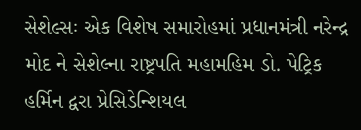સેશેલ્સઃ એક વિશેષ સમારોહમાં પ્રધાનમંત્રી નરેન્દ્ર મોદ ને સેશેલ્ના રાષ્ટ્રપતિ મહામહિમ ડો. પેટ્રિક હર્મિન દ્વરા પ્રેસિડેન્શિયલ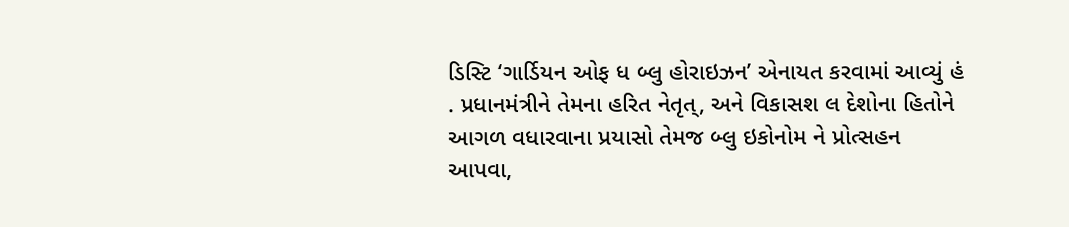ડિસ્ટિ ‘ગાર્ડિયન ઓફ ધ બ્લુ હોરાઇઝન’ એનાયત કરવામાં આવ્યું હં . પ્રધાનમંત્રીને તેમના હરિત નેતૃત્, અને વિકાસશ લ દેશોના હિતોને આગળ વધારવાના પ્રયાસો તેમજ બ્લુ ઇકોનોમ ને પ્રોત્સહન આપવા,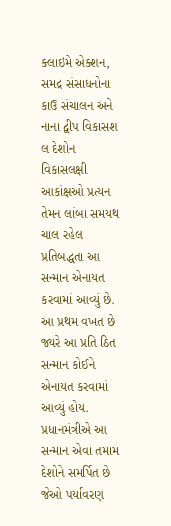ક્લાઇમે એક્શન, સમદ્ર સંસાધનોના કાઉ સંચાલન અને નાના દ્વીપ વિકાસશ લ દેશોન વિકાસલક્ષી આકાંક્ષઓ પ્રત્યન તેમન લાંબા સમયથ ચાલ રહેલ પ્રતિબદ્ધતા આ સન્માન એનાયત કરવામાં આવ્યું છે. આ પ્રથમ વખત છે જ્યરે આ પ્રતિ ઠિત સન્માન કોઈને એનાયત કરવામાં આવ્યું હોય. પ્રધાનમંત્રીએ આ સન્માન એવા તમામ દેશોને સમર્પિત છે જેઓ પર્યાવરણ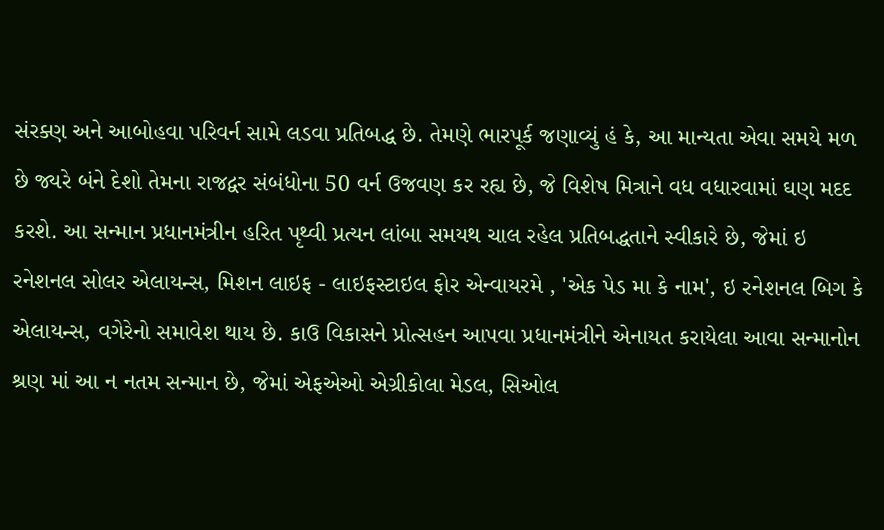સંરક્ણ અને આબોહવા પરિવર્ન સામે લડવા પ્રતિબદ્ધ છે. તેમણે ભારપૂર્ક જણાવ્યું હં કે, આ માન્યતા એવા સમયે મળ છે જ્યરે બંને દેશો તેમના રાજદ્વર સંબંધોના 50 વર્ન ઉજવણ કર રહ્ય છે, જે વિશેષ મિત્રાને વધ વધારવામાં ઘણ મદદ કરશે. આ સન્માન પ્રધાનમંત્રીન હરિત પૃથ્વી પ્રત્યન લાંબા સમયથ ચાલ રહેલ પ્રતિબદ્ધતાને સ્વીકારે છે, જેમાં ઇ રનેશનલ સોલર એલાયન્સ, મિશન લાઇફ - લાઇફસ્ટાઇલ ફોર એન્વાયરમે , 'એક પેડ મા કે નામ', ઇ રનેશનલ બિગ કે એલાયન્સ, વગેરેનો સમાવેશ થાય છે. કાઉ વિકાસને પ્રોત્સહન આપવા પ્રધાનમંત્રીને એનાયત કરાયેલા આવા સન્માનોન શ્રણ માં આ ન નતમ સન્માન છે, જેમાં એફએઓ એગ્રીકોલા મેડલ, સિઓલ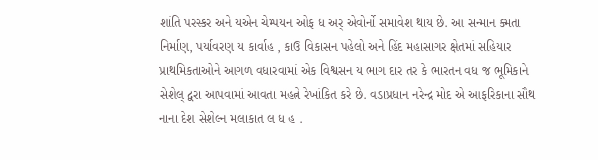શાંતિ પરસ્કર અને યએન ચેમ્પયન ઓફ ધ અર્ એવોર્નો સમાવેશ થાય છે. આ સન્માન ક્મતા નિર્માણ, પર્યાવરણ ય કાર્વાહ , કાઉ વિકાસન પહેલો અને હિંદ મહાસાગર ક્ષેતમાં સહિયાર પ્રાથમિકતાઓને આગળ વધારવામાં એક વિશ્વસન ય ભાગ દાર તર કે ભારતન વધ જ ભૂમિકાને સેશેલ્ દ્વરા આપવામાં આવતા મહત્ને રેખાંકિત કરે છે. વડાપ્રધાન નરેન્દ્ર મોદ એ આફરિકાના સૌથ નાના દેશ સેશેલ્ન મલાકાત લ ધ હ .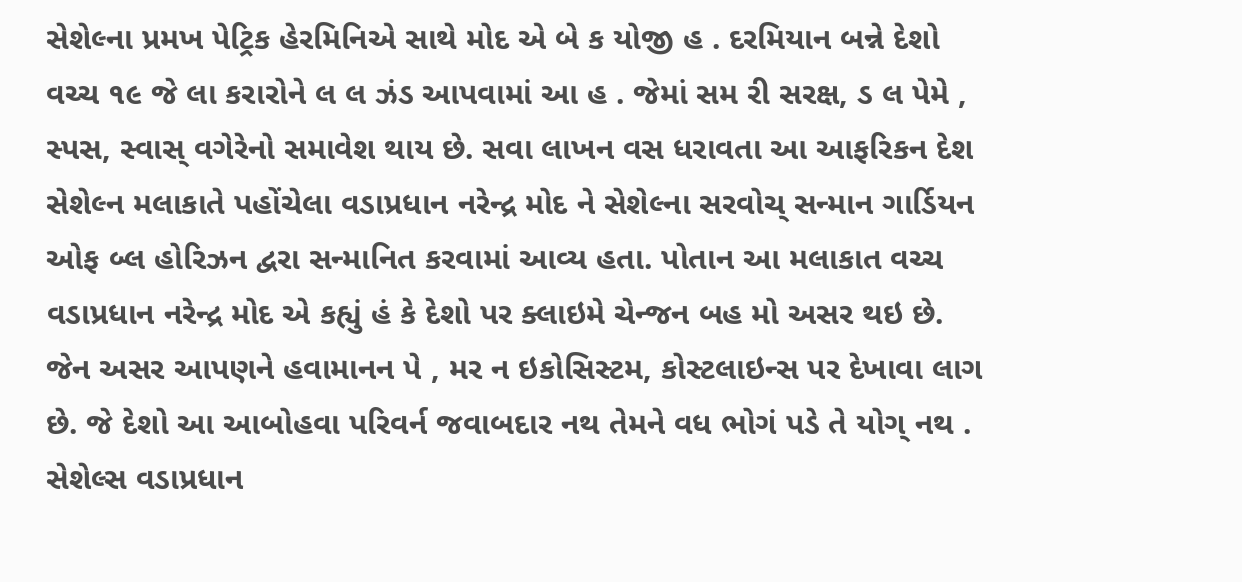સેશેલ્ના પ્રમખ પેટ્રિક હેરમિનિએ સાથે મોદ એ બે ક યોજી હ . દરમિયાન બન્ને દેશો વચ્ચ ૧૯ જે લા કરારોને લ લ ઝંડ આપવામાં આ હ . જેમાં સમ રી સરક્ષ, ડ લ પેમે , સ્પસ, સ્વાસ્ વગેરેનો સમાવેશ થાય છે. સવા લાખન વસ ધરાવતા આ આફરિકન દેશ સેશેલ્ન મલાકાતે પહોંચેલા વડાપ્રધાન નરેન્દ્ર મોદ ને સેશેલ્ના સરવોચ્ સન્માન ગાર્ડિયન ઓફ બ્લ હોરિઝન દ્વરા સન્માનિત કરવામાં આવ્ય હતા. પોતાન આ મલાકાત વચ્ચ વડાપ્રધાન નરેન્દ્ર મોદ એ કહ્યું હં કે દેશો પર ક્લાઇમે ચેન્જન બહ મો અસર થઇ છે. જેન અસર આપણને હવામાનન પે , મર ન ઇકોસિસ્ટમ, કોસ્ટલાઇન્સ પર દેખાવા લાગ છે. જે દેશો આ આબોહવા પરિવર્ન જવાબદાર નથ તેમને વધ ભોગં પડે તે યોગ્ નથ . સેશેલ્સ વડાપ્રધાન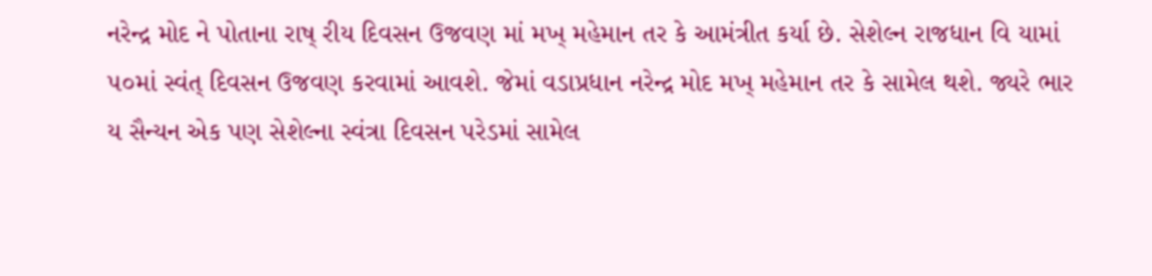નરેન્દ્ર મોદ ને પોતાના રાષ્ રીય દિવસન ઉજવણ માં મખ્ મહેમાન તર કે આમંત્રીત કર્યા છે. સેશેલ્ન રાજધાન વિ યામાં ૫૦માં સ્વંત્ દિવસન ઉજવણ કરવામાં આવશે. જેમાં વડાપ્રધાન નરેન્દ્ર મોદ મખ્ મહેમાન તર કે સામેલ થશે. જ્યરે ભાર ય સૈન્યન એક પણ સેશેલ્ના સ્વંત્રા દિવસન પરેડમાં સામેલ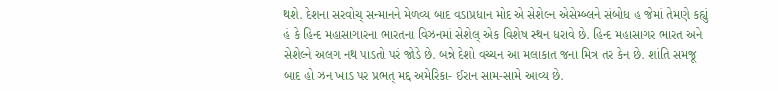થશે. દેશના સરવોચ્ સન્માનને મેળવ્ય બાદ વડાપ્રધાન મોદ એ સેશેલ્ન એસેમ્બ્લને સંબોધ હ જેમાં તેમણે કહ્યું હં કે હિન્દ મહાસાગારના ભારતના વિઝનમાં સેશેલ્ એક વિશેષ સ્થન ધરાવે છે. હિન્દ મહાસાગર ભારત અને સેશેલ્ને અલગ નથ પાડતો પરં જોડે છે. બન્ને દેશો વચ્ચન આ મલાકાત જના મિત્ર તર કેન છે. શાંતિ સમજૂ બાદ હો ઝન ખાડ પર પ્રભત્ મદ્દ અમેરિકા- ઈરાન સામ-સામે આવ્ય છે.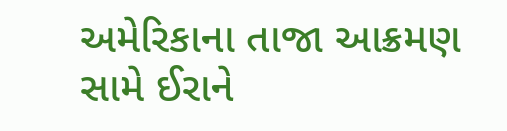અમેરિકાના તાજા આક્રમણ સામે ઈરાને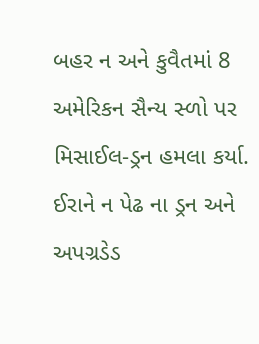બહર ન અને કુવૈતમાં 8 અમેરિકન સૈન્ય સ્ળો પર મિસાઈલ-ડ્રન હમલા કર્યા. ઈરાને ન પેઢ ના ડ્રન અને અપગ્રડેડ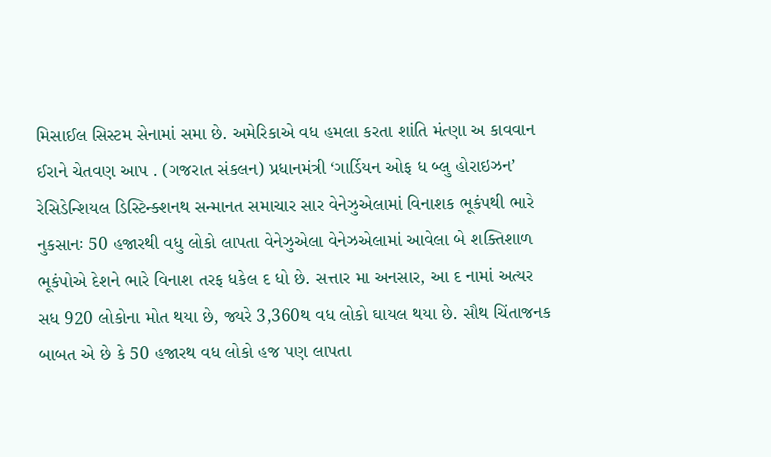મિસાઈલ સિસ્ટમ સેનામાં સમા છે. અમેરિકાએ વધ હમલા કરતા શાંતિ મંત્ણા અ કાવવાન ઈરાને ચેતવણ આપ . (ગજરાત સંકલન) પ્રધાનમંત્રી ‘ગાર્ડિયન ઓફ ધ બ્લુ હોરાઇઝન’ રેસિડેન્શિયલ ડિસ્ટિન્ક્શનથ સન્માનત સમાચાર સાર વેનેઝુએલામાં વિનાશક ભૂકંપથી ભારે નુકસાનઃ 50 હજારથી વધુ લોકો લાપતા વેનેઝુએલા વેનેઝએલામાં આવેલા બે શક્તિશાળ ભૂકંપોએ દેશને ભારે વિનાશ તરફ ધકેલ દ ધો છે. સત્તાર મા અનસાર, આ દ નામાં અત્યર સધ 920 લોકોના મોત થયા છે, જ્યરે 3,360થ વધ લોકો ઘાયલ થયા છે. સૌથ ચિંતાજનક બાબત એ છે કે 50 હજારથ વધ લોકો હજ પણ લાપતા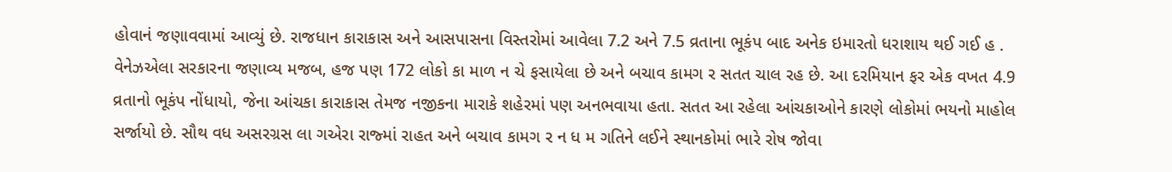હોવાનં જણાવવામાં આવ્યું છે. રાજધાન કારાકાસ અને આસપાસના વિસ્તરોમાં આવેલા 7.2 અને 7.5 વ્રતાના ભૂકંપ બાદ અનેક ઇમારતો ધરાશાય થઈ ગઈ હ . વેનેઝએલા સરકારના જણાવ્ય મજબ, હજ પણ 172 લોકો કા માળ ન ચે ફસાયેલા છે અને બચાવ કામગ ર સતત ચાલ રહ છે. આ દરમિયાન ફર એક વખત 4.9 વ્રતાનો ભૂકંપ નોંધાયો, જેના આંચકા કારાકાસ તેમજ નજીકના મારાકે શહેરમાં પણ અનભવાયા હતા. સતત આ રહેલા આંચકાઓને કારણે લોકોમાં ભયનો માહોલ સર્જાયો છે. સૌથ વધ અસરગ્રસ લા ગએરા રાજ્માં રાહત અને બચાવ કામગ ર ન ધ મ ગતિને લઈને સ્થાનકોમાં ભારે રોષ જોવા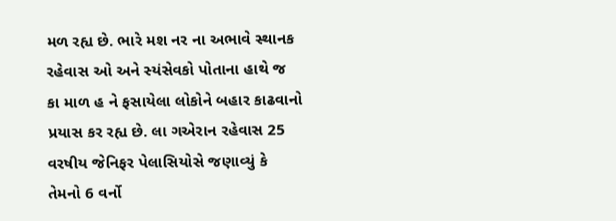મળ રહ્ય છે. ભારે મશ નર ના અભાવે સ્થાનક રહેવાસ ઓ અને સ્યંસેવકો પોતાના હાથે જ કા માળ હ ને ફસાયેલા લોકોને બહાર કાઢવાનો પ્રયાસ કર રહ્ય છે. લા ગએરાન રહેવાસ 25 વરષીય જેનિફર પેલાસિયોસે જણાવ્યું કે તેમનો 6 વર્નો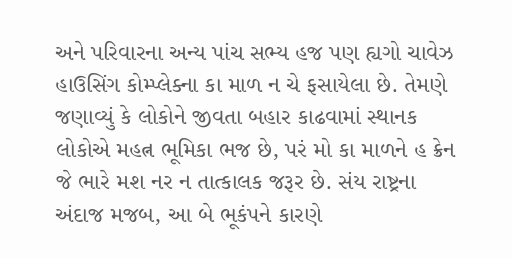અને પરિવારના અન્ય પાંચ સભ્ય હજ પણ હ્યગો ચાવેઝ હાઉસિંગ કોમ્પ્લેક્ના કા માળ ન ચે ફસાયેલા છે. તેમણે જણાવ્યું કે લોકોને જીવતા બહાર કાઢવામાં સ્થાનક લોકોએ મહત્ન ભૂમિકા ભજ છે, પરં મો કા માળને હ ક્રેન જે ભારે મશ નર ન તાત્કાલક જરૂર છે. સંય રાષ્ટ્રના અંદાજ મજબ, આ બે ભૂકંપને કારણે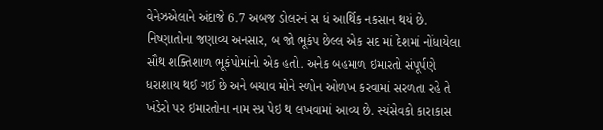વેનેઝએલાને અંદાજે 6.7 અબજ ડોલરનં સ ધં આર્થિક નકસાન થયં છે. નિષ્ણાતોના જણાવ્ય અનસાર, બ જો ભૂકંપ છેલ્લ એક સદ માં દેશમાં નોંધાયેલા સૌથ શક્તિશાળ ભૂકંપોમાંનો એક હતો. અનેક બહમાળ ઇમારતો સંપૂર્પણે ધરાશાય થઈ ગઈ છે અને બચાવ મોને સ્ળોન ઓળખ કરવામાં સરળતા રહે તે ખંડેરો પર ઇમારતોના નામ સ્પ્ર પેઇ થ લખવામાં આવ્ય છે. સ્યંસેવકો કારાકાસ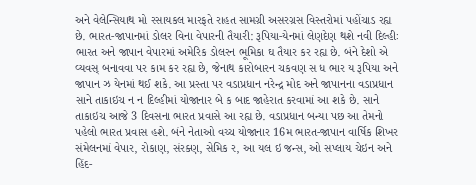અને વેલેન્સિયાથ મો રસાયકલ મારફતે રાહત સામગ્રી અસરગ્રસ વિસ્તરોમાં પહોંચાડ રહ્ય છે. ભારત-જાપાનમાં ડોલર વિના વેપારની તૈયારી: રૂપિયા-યેનમાં લેણદેણ થશે નવી દિલ્હીઃ ભારત અને જાપાન વેપારમાં અમેરિક ડોલરન ભૂમિકા ઘ તૈયાર કર રહ્ય છે. બંને દેશો એ વ્યવસ્ બનાવવા પર કામ કર રહ્ય છે, જેનાથ કારોબારન ચકવણ સ ધ ભાર ય રૂપિયા અને જાપાન ઝ યેનમાં થઈ શકે. આ પ્રસ્તા પર વડાપ્રધાન નરેન્દ્ર મોદ અને જાપાનના વડાપ્રધાન સાને તાકાઇચ ન ન દિલ્હીમાં યોજાનાર બે ક બાદ જાહેરાત કરવામાં આ શકે છે. સાને તાકાઇચ આજે 3 દિવસના ભારત પ્રવાસે આ રહ્ય છે. વડાપ્રધાન બન્યા પછ આ તેમનો પહેલો ભારત પ્રવાસ હશે. બંને નેતાઓ વચ્ચ યોજાનાર 16મ ભારત-જાપાન વાર્ષિક શિખર સંમેલનમાં વેપાર, રોકાણ, સંરક્ણ, સેમિક ર, આ યલ ઇ જન્સ, ઓ સપ્લાય ચેઇન અને હિંદ-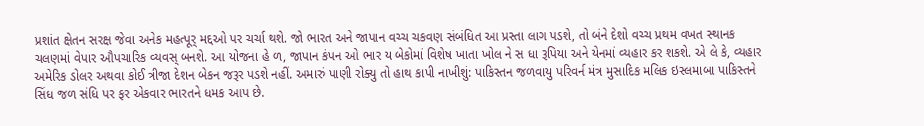પ્રશાંત ક્ષેતન સરક્ષ જેવા અનેક મહત્પૂર્ મદ્દઓ પર ચર્ચા થશે. જો ભારત અને જાપાન વચ્ચ ચકવણ સંબંધિત આ પ્રસ્તા લાગ પડશે, તો બંને દેશો વચ્ચ પ્રથમ વખત સ્થાનક ચલણમાં વેપાર ઔપચારિક વ્યવસ્ બનશે. આ યોજના હે ળ, જાપાન કંપન ઓ ભાર ય બેકોમાં વિશેષ ખાતા ખોલ ને સ ધા રૂપિયા અને યેનમાં વ્યહાર કર શકશે. એ લે કે, વ્યહાર અમેરિક ડોલર અથવા કોઈ ત્રીજા દેશન બેકન જરૂર પડશે નહીં. અમારું પાણી રોક્યુ તો હાથ કાપી નાખીશું: પાકિસ્તન જળવાયુ પરિવર્ન મંત્ર મુસાદિક મલિક ઇસ્લમાબા પાકિસ્તને સિંધ જળ સંધિ પર ફર એકવાર ભારતને ધમક આપ છે.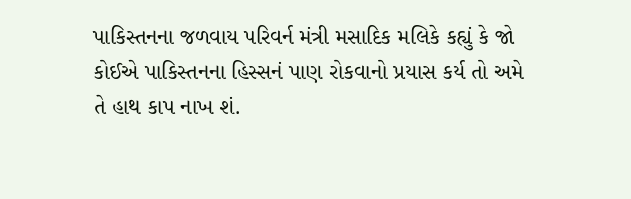પાકિસ્તનના જળવાય પરિવર્ન મંત્રી મસાદિક મલિકે કહ્યું કે જો કોઈએ પાકિસ્તનના હિસ્સનં પાણ રોકવાનો પ્રયાસ કર્ય તો અમે તે હાથ કાપ નાખ શં.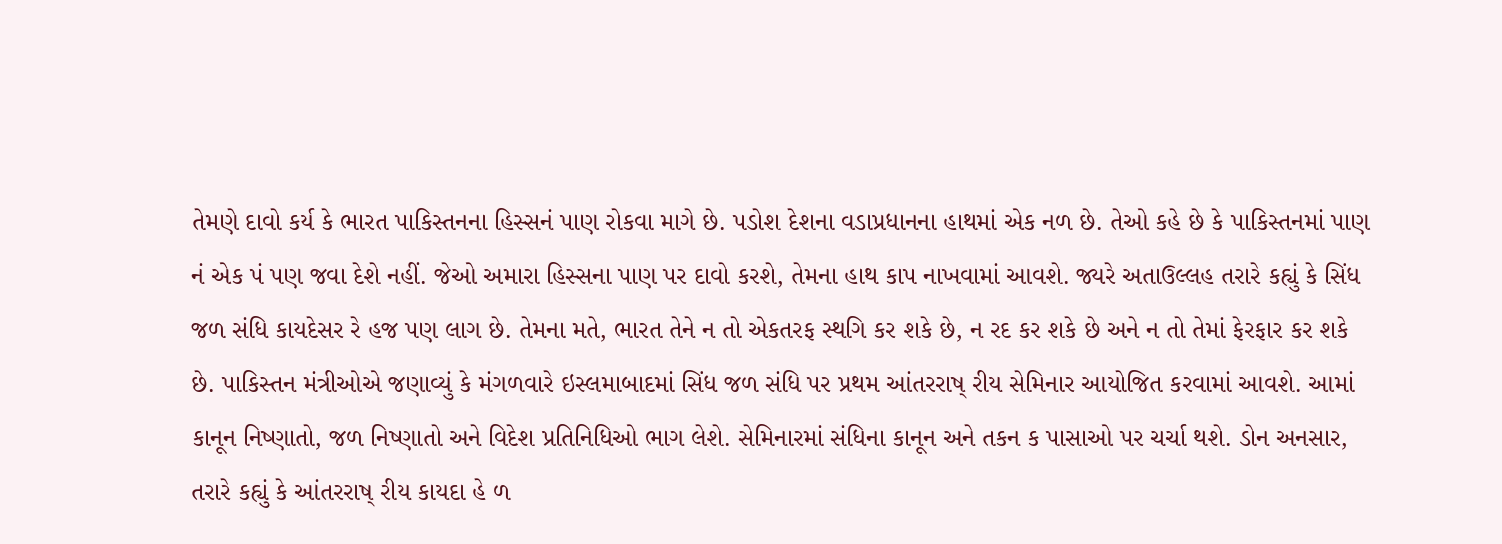તેમણે દાવો કર્ય કે ભારત પાકિસ્તનના હિસ્સનં પાણ રોકવા માગે છે. પડોશ દેશના વડાપ્રધાનના હાથમાં એક નળ છે. તેઓ કહે છે કે પાકિસ્તનમાં પાણ નં એક પં પણ જવા દેશે નહીં. જેઓ અમારા હિસ્સના પાણ પર દાવો કરશે, તેમના હાથ કાપ નાખવામાં આવશે. જ્યરે અતાઉલ્લહ તરારે કહ્યું કે સિંધ જળ સંધિ કાયદેસર રે હજ પણ લાગ છે. તેમના મતે, ભારત તેને ન તો એકતરફ સ્થગિ કર શકે છે, ન રદ કર શકે છે અને ન તો તેમાં ફેરફાર કર શકે છે. પાકિસ્તન મંત્રીઓએ જણાવ્યું કે મંગળવારે ઇસ્લમાબાદમાં સિંધ જળ સંધિ પર પ્રથમ આંતરરાષ્ રીય સેમિનાર આયોજિત કરવામાં આવશે. આમાં કાનૂન નિષ્ણાતો, જળ નિષ્ણાતો અને વિદેશ પ્રતિનિધિઓ ભાગ લેશે. સેમિનારમાં સંધિના કાનૂન અને તકન ક પાસાઓ પર ચર્ચા થશે. ડોન અનસાર, તરારે કહ્યું કે આંતરરાષ્ રીય કાયદા હે ળ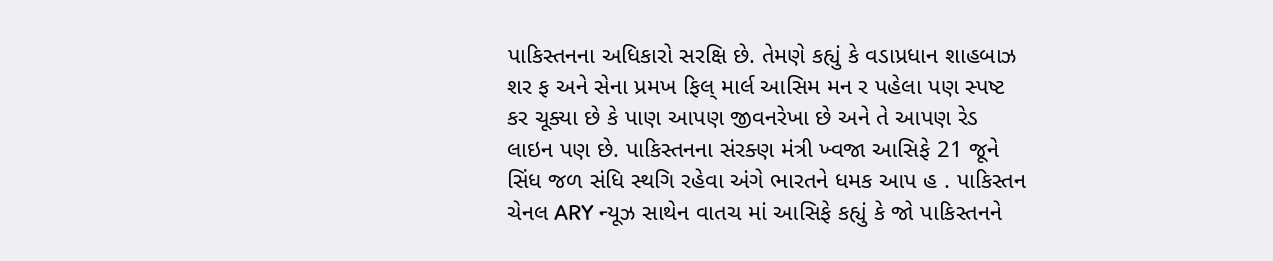પાકિસ્તનના અધિકારો સરક્ષિ છે. તેમણે કહ્યું કે વડાપ્રધાન શાહબાઝ શર ફ અને સેના પ્રમખ ફિલ્ માર્લ આસિમ મન ર પહેલા પણ સ્પષ્ટ કર ચૂક્યા છે કે પાણ આપણ જીવનરેખા છે અને તે આપણ રેડ લાઇન પણ છે. પાકિસ્તનના સંરક્ણ મંત્રી ખ્વજા આસિફે 21 જૂને સિંધ જળ સંધિ સ્થગિ રહેવા અંગે ભારતને ધમક આપ હ . પાકિસ્તન ચેનલ ARY ન્યૂઝ સાથેન વાતચ માં આસિફે કહ્યું કે જો પાકિસ્તનને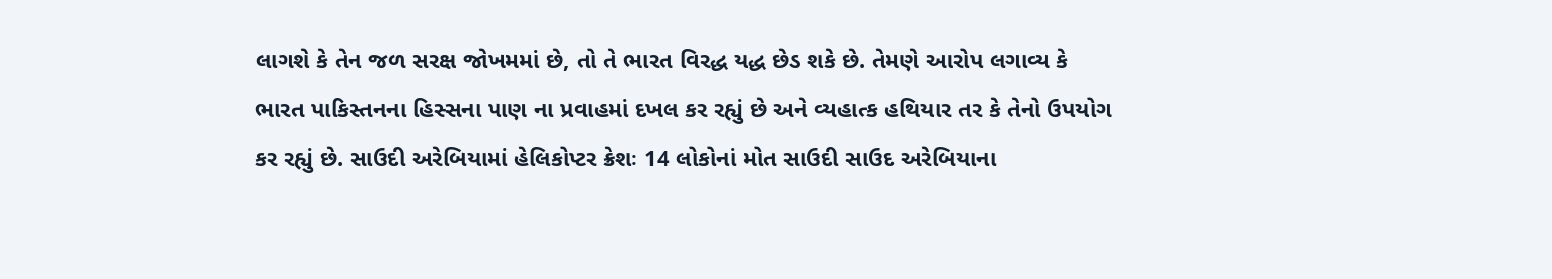લાગશે કે તેન જળ સરક્ષ જોખમમાં છે, તો તે ભારત વિરદ્ધ યદ્ધ છેડ શકે છે. તેમણે આરોપ લગાવ્ય કે ભારત પાકિસ્તનના હિસ્સના પાણ ના પ્રવાહમાં દખલ કર રહ્યું છે અને વ્યહાત્ક હથિયાર તર કે તેનો ઉપયોગ કર રહ્યું છે. સાઉદી અરેબિયામાં હેલિકોપ્ટર ક્રેશઃ 14 લોકોનાં મોત સાઉદી સાઉદ અરેબિયાના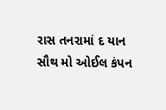રાસ તનરામાં દ યાન સૌથ મો ઓઈલ કંપન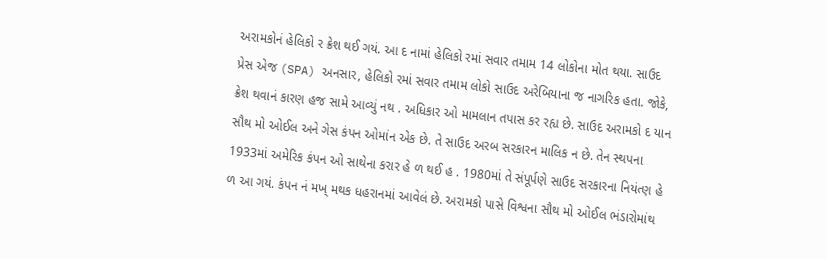અરામકોનં હેલિકો ર ક્રેશ થઈ ગયં. આ દ નામાં હેલિકો રમાં સવાર તમામ 14 લોકોના મોત થયા. સાઉદ પ્રેસ એજ (SPA) અનસાર, હેલિકો રમાં સવાર તમામ લોકો સાઉદ અરેબિયાના જ નાગરિક હતા. જોકે, ક્રેશ થવાનં કારણ હજ સામે આવ્યું નથ . અધિકાર ઓ મામલાન તપાસ કર રહ્ય છે. સાઉદ અરામકો દ યાન સૌથ મો ઓઈલ અને ગેસ કંપન ઓમાંન એક છે. તે સાઉદ અરબ સરકારન માલિક ન છે. તેન સ્થપના 1933માં અમેરિક કંપન ઓ સાથેના કરાર હે ળ થઈ હ . 1980માં તે સંપૂર્પણે સાઉદ સરકારના નિયંત્ણ હે ળ આ ગયં. કંપન નં મખ્ મથક ધહરાનમાં આવેલં છે. અરામકો પાસે વિશ્વના સૌથ મો ઓઈલ ભંડારોમાંથ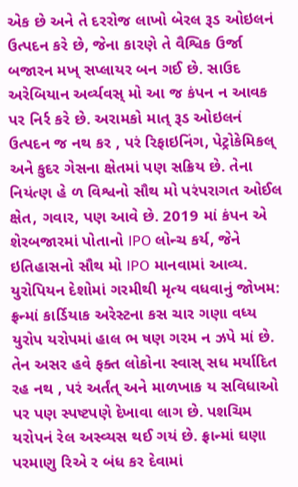એક છે અને તે દરરોજ લાખો બેરલ રૂડ ઓઇલનં ઉત્પદન કરે છે, જેના કારણે તે વૈશ્વિક ઉર્જા બજારન મખ્ સપ્લાયર બન ગઈ છે. સાઉદ અરેબિયાન અર્વ્યવસ્ મો આ જ કંપન ન આવક પર નિર્ર કરે છે. અરામકો માત્ રૂડ ઓઇલનં ઉત્પદન જ નથ કર , પરં રિફાઇનિંગ, પેટ્રોકેમિકલ્ અને કુદર ગેસના ક્ષેતમાં પણ સક્રિય છે. તેના નિયંત્ણ હે ળ વિશ્વનો સૌથ મો પરંપરાગત ઓઈલ ક્ષેત, ગવાર, પણ આવે છે. 2019 માં કંપન એ શેરબજારમાં પોતાનો IPO લોન્ચ કર્ય, જેને ઇતિહાસનો સૌથ મો IPO માનવામાં આવ્ય. યુરોપિયન દેશોમાં ગરમીથી મૃત્ય વધવાનું જોખમ: ફ્રન્માં કાર્ડિયાક અરેસ્ટના કસ ચાર ગણા વધ્ય યુરોપ યરોપમાં હાલ ભ ષણ ગરમ ન ઝપે માં છે. તેન અસર હવે ફક્ત લોકોના સ્વાસ્ સધ મર્યાદિત રહ નથ , પરં અર્તંત્ અને માળખાક ય સવિધાઓ પર પણ સ્પષ્ટપણે દેખાવા લાગ છે. પશચિમ યરોપનં રેલ અસ્વ્યસ થઈ ગયં છે. ફ્રાન્માં ઘણા પરમાણુ રિએ ર બંધ કર દેવામાં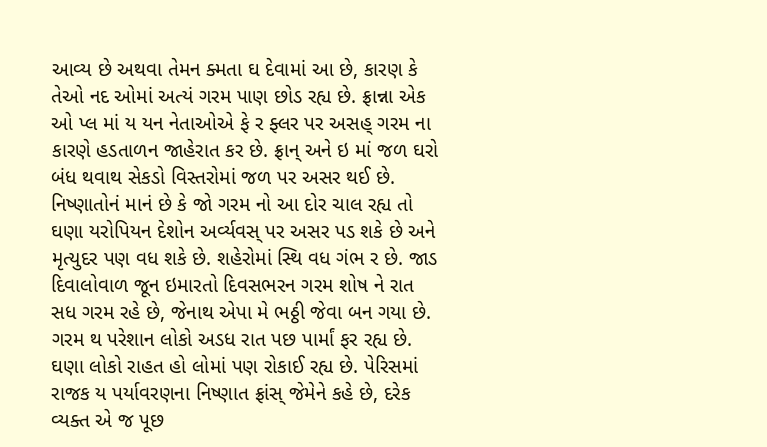આવ્ય છે અથવા તેમન ક્મતા ઘ દેવામાં આ છે, કારણ કે તેઓ નદ ઓમાં અત્યં ગરમ પાણ છોડ રહ્ય છે. ફ્રાન્ના એક ઓ પ્લ માં ય યન નેતાઓએ ફે ર ફ્લર પર અસહ્ ગરમ ના કારણે હડતાળન જાહેરાત કર છે. ફ્રાન્ અને ઇ માં જળ ઘરો બંધ થવાથ સેકડો વિસ્તરોમાં જળ પર અસર થઈ છે. નિષ્ણાતોનં માનં છે કે જો ગરમ નો આ દોર ચાલ રહ્ય તો ઘણા યરોપિયન દેશોન અર્વ્યવસ્ પર અસર પડ શકે છે અને મૃત્યુદર પણ વધ શકે છે. શહેરોમાં સ્થિ વધ ગંભ ર છે. જાડ દિવાલોવાળ જૂન ઇમારતો દિવસભરન ગરમ શોષ ને રાત સધ ગરમ રહે છે, જેનાથ એપા મે ભઠ્ઠી જેવા બન ગયા છે. ગરમ થ પરેશાન લોકો અડધ રાત પછ પાર્માં ફર રહ્ય છે. ઘણા લોકો રાહત હો લોમાં પણ રોકાઈ રહ્ય છે. પેરિસમાં રાજક ય પર્યાવરણના નિષ્ણાત ફ્રાંસ્ જેમેને કહે છે, દરેક વ્યક્ત એ જ પૂછ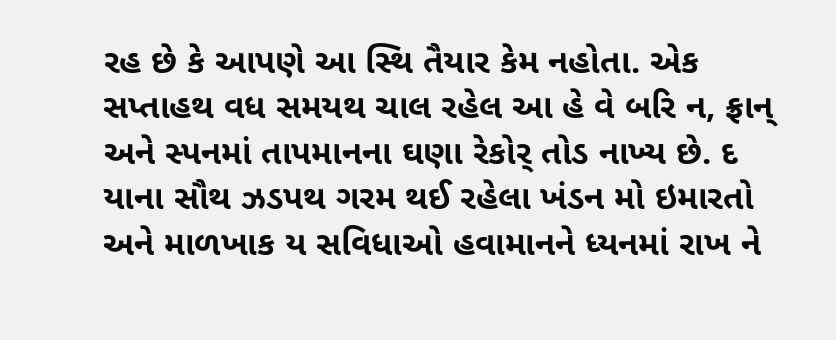રહ છે કે આપણે આ સ્થિ તૈયાર કેમ નહોતા. એક સપ્તાહથ વધ સમયથ ચાલ રહેલ આ હે વે બરિ ન, ફ્રાન્ અને સ્પનમાં તાપમાનના ઘણા રેકોર્ તોડ નાખ્ય છે. દ યાના સૌથ ઝડપથ ગરમ થઈ રહેલા ખંડન મો ઇમારતો અને માળખાક ય સવિધાઓ હવામાનને ધ્યનમાં રાખ ને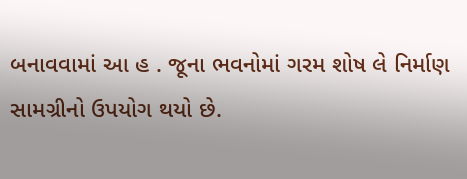બનાવવામાં આ હ . જૂના ભવનોમાં ગરમ શોષ લે નિર્માણ સામગ્રીનો ઉપયોગ થયો છે.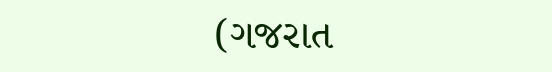(ગજરાત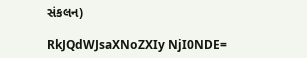સંકલન)

RkJQdWJsaXNoZXIy NjI0NDE=